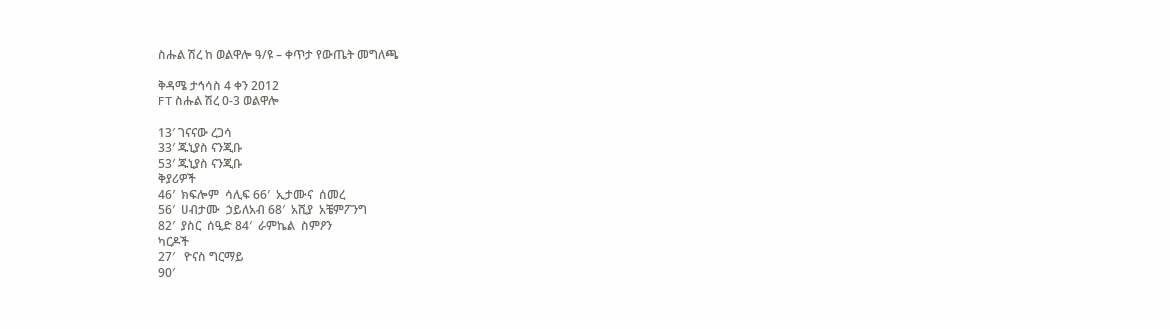ስሑል ሽረ ከ ወልዋሎ ዓ/ዩ – ቀጥታ የውጤት መግለጫ

ቅዳሜ ታኅሳስ 4 ቀን 2012
FT ስሑል ሽረ 0-3 ወልዋሎ

13′ ገናናው ረጋሳ
33′ ጁኒያስ ናንጂቡ
53′ ጁኒያስ ናንጂቡ
ቅያሪዎች
46′  ክፍሎም  ሳሊፍ 66′  ኢታሙና  ሰመረ
56′  ሀብታሙ  ኃይለአብ 68′  አሺያ  አቼምፖንግ
82′  ያስር  ሰዒድ 84′  ራምኬል  ስምዖን
ካርዶች
27′   ዮናስ ግርማይ
90′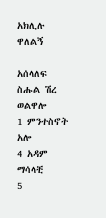አክሊሉ ዋለልኝ

አሰላለፍ
ስሑል ሽረ ወልዋሎ
1 ምንተስኖት አሎ
4 አዳም ማሳላቺ
5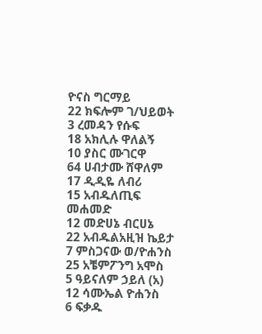ዮናስ ግርማይ
22 ክፍሎም ገ/ህይወት
3 ረመዳን የሱፍ
18 አክሊሉ ዋለልኝ
10 ያስር ሙገርዋ
64 ሀብታሙ ሸዋለም
17 ዲዲዬ ለብሪ
15 አብዱለጢፍ መሐመድ
12 መድሀኔ ብርሀኔ
22 አብዱልአዚዝ ኬይታ
7 ምስጋናው ወ/ዮሐንስ
25 አቼምፖንግ አሞስ
5 ዓይናለም ኃይለ (አ)
12 ሳሙኤል ዮሐንስ
6 ፍቃዱ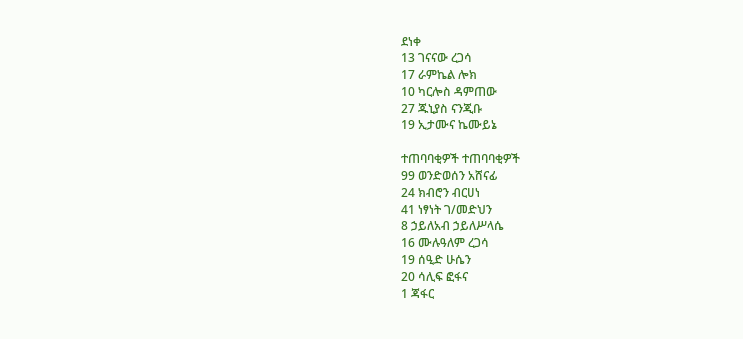ደነቀ
13 ገናናው ረጋሳ
17 ራምኬል ሎክ
10 ካርሎስ ዳምጠው
27 ጁኒያስ ናንጂቡ
19 ኢታሙና ኬሙይኔ

ተጠባባቂዎች ተጠባባቂዎች
99 ወንድወሰን አሸናፊ
24 ክብሮን ብርሀነ
41 ነፃነት ገ/መድህን
8 ኃይለአብ ኃይለሥላሴ
16 ሙሉዓለም ረጋሳ
19 ሰዒድ ሁሴን
20 ሳሊፍ ፎፋና
1 ጃፋር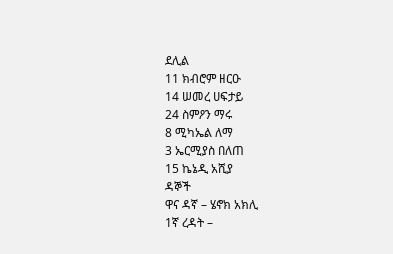ደሊል
11 ክብሮም ዘርዑ
14 ሠመረ ሀፍታይ
24 ስምዖን ማሩ
8 ሚካኤል ለማ
3 ኤርሚያስ በለጠ
15 ኬኔዲ አሺያ
ዳኞች
ዋና ዳኛ – ሄኖክ አክሊ
1ኛ ረዳት –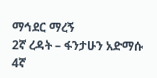ማኅደር ማረኝ
2ኛ ረዳት – ፋንታሁን አድማሱ
4ኛ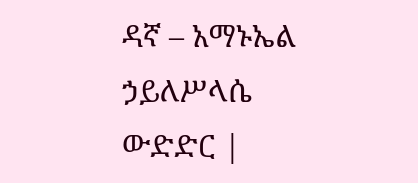ዳኛ – አማኑኤል ኃይለሥላሴ
ውድድር |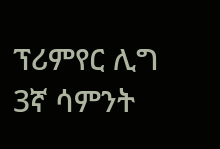ፕሪምየር ሊግ 3ኛ ሳምንት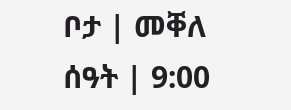ቦታ | መቐለ
ሰዓት | 9:00